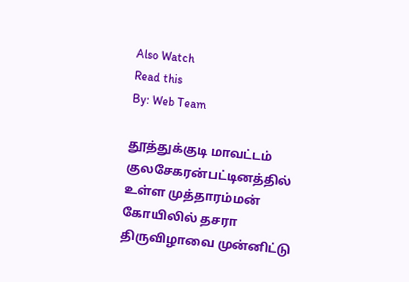Also Watch
Read this
By: Web Team

தூத்துக்குடி மாவட்டம் குலசேகரன்பட்டினத்தில் உள்ள முத்தாரம்மன் கோயிலில் தசரா திருவிழாவை முன்னிட்டு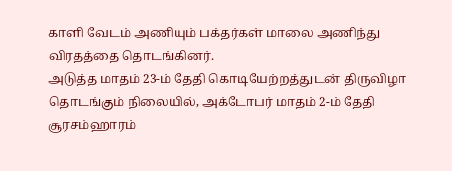காளி வேடம் அணியும் பக்தர்கள் மாலை அணிந்து விரதத்தை தொடங்கினர்.
அடுத்த மாதம் 23-ம் தேதி கொடியேற்றத்துடன் திருவிழா தொடங்கும் நிலையில், அக்டோபர் மாதம் 2-ம் தேதி சூரசம்ஹாரம்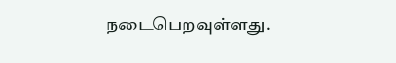நடைபெறவுள்ளது.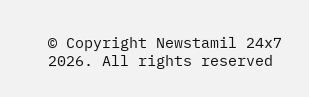© Copyright Newstamil 24x7 2026. All rights reserved